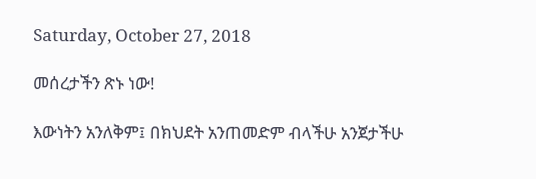Saturday, October 27, 2018

መሰረታችን ጽኑ ነው!

እውነትን አንለቅም፤ በክህደት አንጠመድም ብላችሁ አንጀታችሁ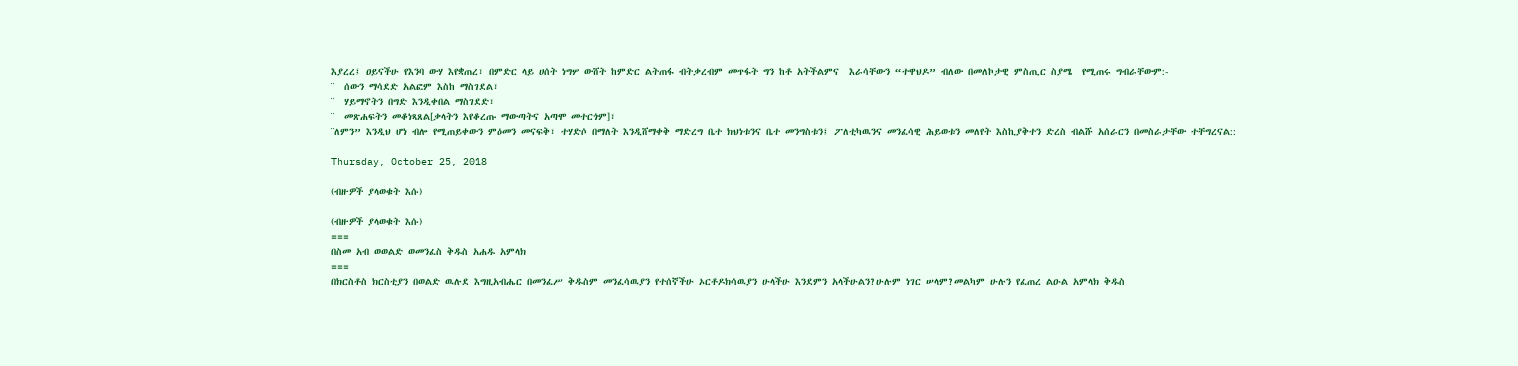እያረረ፤ ዐይናችሁ የእንባ ውሃ እየቋጠረ፣ በምድር ላይ ሀሰት ነግሦ ውሸት ከምድር ልትጠፋ ብትቃረብም መጥፋት ግን ከቶ አትችልምና  እራሳቸውን “ተዋህዶ” ብለው በመለኮታዊ ምስጢር ስያሜ  የሚጠሩ ግብራቸውም:-
¨  ሰውን ማሳደድ አልፎም እስከ ማስገደል፣
¨  ሃይማኖትን በግድ እንዲቀበል ማስገደድ፣
¨  መጽሐፍትን መቆነጻጸል[ቃላትን እየቆረጡ ማውጣትና አጣሞ መተርጎም]፣
¨ለምን” እንዲህ ሆነ ብሎ የሚጠይቀውን ምዕመን መናፍቅ፣ ተሃድሶ በማለት እንዲሸማቀቅ ማድረግ ቤተ ክህነቱንና ቤተ መንግስቱን፤ ፖለቲካዉንና መንፈሳዊ ሕይወቱን መለየት እስኪያቅተን ድረስ ብልሹ አሰራርን በመስራታቸው ተቸግረናል::

Thursday, October 25, 2018

(ብዙዎች ያላወቁት እሱ)

(ብዙዎች ያላወቁት እሱ)
===
በስመ አብ ወወልድ ወመንፈስ ቅዱስ አሐዱ አምላክ
===
በክርስቶስ ክርስቲያን በወልድ ዉሉደ እግዚአብሔር በመንፈሥ ቅዱስም መንፈሳዉያን የተሰኛችሁ ኦርቶዶክሳዉያን ሁላችሁ እንደምን አላችሁልን?ሁሉም ነገር ሠላም?መልካም ሁሉን የፈጠረ ልዑል አምላክ ቅዱስ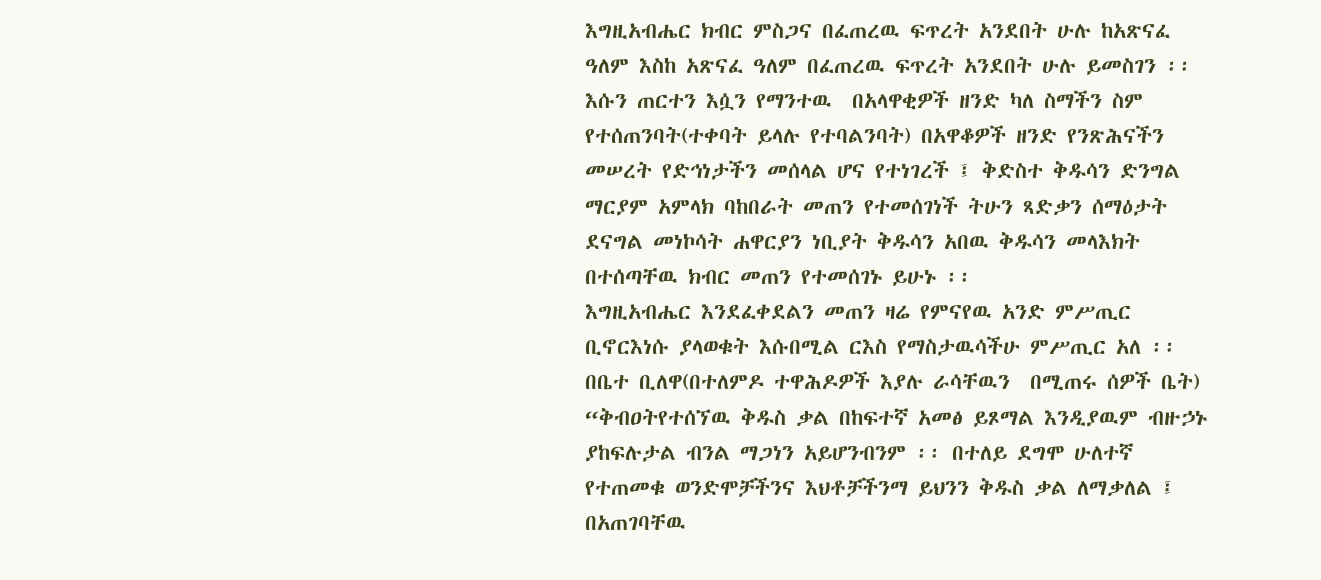እግዚአብሔር ክብር ምስጋና በፈጠረዉ ፍጥረት አንደበት ሁሉ ከአጽናፈ ዓለም እስከ አጽናፈ ዓለም በፈጠረዉ ፍጥረት አንደበት ሁሉ ይመስገን ፡፡ እሱን ጠርተን እሷን የማንተዉ  በአላዋቂዎች ዘንድ ካለ ስማችን ስም የተሰጠንባት(ተቀባት ይላሉ የተባልንባት) በአዋቆዎች ዘንድ የንጽሕናችን መሠረት የድኅነታችን መሰላል ሆና የተነገረች ፤ ቅድስተ ቅዱሳን ድንግል ማርያም አምላክ ባከበራት መጠን የተመሰገነች ትሁን ጻድቃን ሰማዕታት ደናግል መነኮሳት ሐዋርያን ነቢያት ቅዱሳን አበዉ ቅዱሳን መላእክት በተሰጣቸዉ ክብር መጠን የተመሰገኑ ይሁኑ ፡፡
እግዚአብሔር እንደፈቀደልን መጠን ዛሬ የምናየዉ አንድ ምሥጢር ቢኖርእነሱ ያላወቁት እሱበሚል ርእስ የማስታዉሳችሁ ምሥጢር አለ ፡፡ በቤተ ቢለዋ(በተለምዶ ተዋሕዶዎች እያሉ ራሳቸዉን  በሚጠሩ ሰዎች ቤት) “ቅብዐትየተሰኘዉ ቅዱስ ቃል በከፍተኛ አመፅ ይጾማል እንዲያዉም ብዙኃኑ ያከፍሉታል ብንል ማጋነን አይሆንብንም ፡፡ በተለይ ደግሞ ሁለተኛ የተጠመቁ ወንድሞቻችንና እህቶቻችንማ ይህንን ቅዱስ ቃል ለማቃለል ፤ በአጠገባቸዉ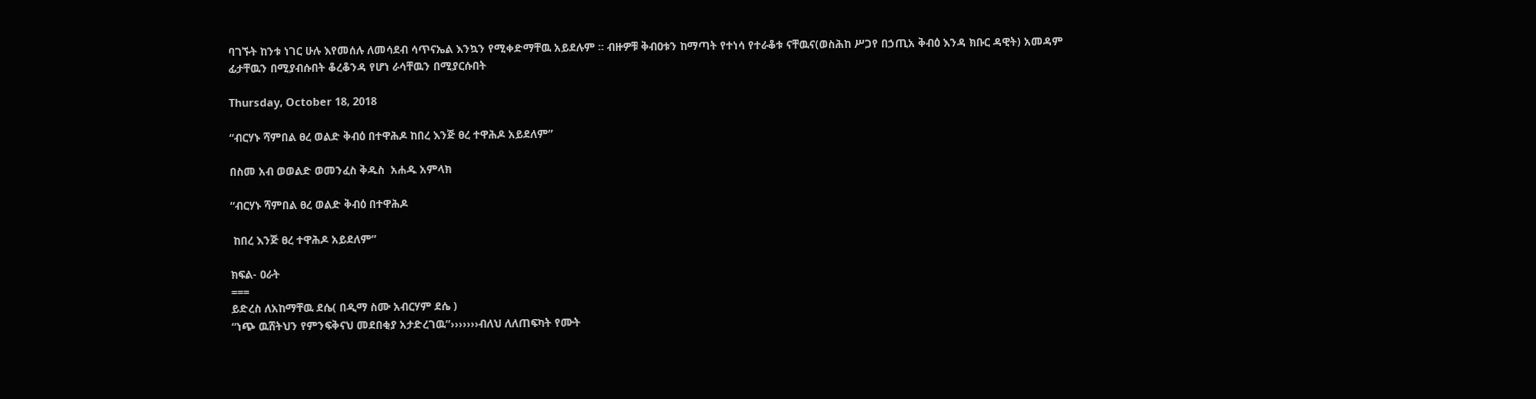ባገኙት ከንቱ ነገር ሁሉ እየመሰሉ ለመሳደብ ሳጥናኤል እንኳን የሚቀድማቸዉ አይደሉም ፡፡ ብዙዎቹ ቅብዐቱን ከማጣት የተነሳ የተራቆቱ ናቸዉና(ወስሕከ ሥጋየ በኃጢአ ቅብዕ እንዳ ክቡር ዳዊት) አመዳም ፊታቸዉን በሚያብሱበት ቆረቆንዳ የሆነ ራሳቸዉን በሚያርሱበት

Thursday, October 18, 2018

“ብርሃኑ ሻምበል ፀረ ወልድ ቅብዕ በተዋሕዶ ከበረ እንጅ ፀረ ተዋሕዶ አይደለም”

በስመ አብ ወወልድ ወመንፈስ ቅዱስ  አሐዱ አምላክ

“ብርሃኑ ሻምበል ፀረ ወልድ ቅብዕ በተዋሕዶ

 ከበረ እንጅ ፀረ ተዋሕዶ አይደለም”

ክፍል- ዐራት
===
ይድረስ ለአከማቸዉ ደሴ( በዲማ ስሙ አብርሃም ደሴ )
“ነጭ ዉሸትህን የምንፍቅናህ መደበቂያ አታድረገዉ”›››››››ብለህ ለለጠፍካት የሙት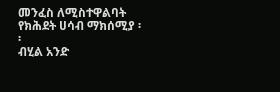መንፈስ ለሚስተዋልባት የክሕደት ሀሳብ ማክሰሚያ ፡፡
ብሂል አንድ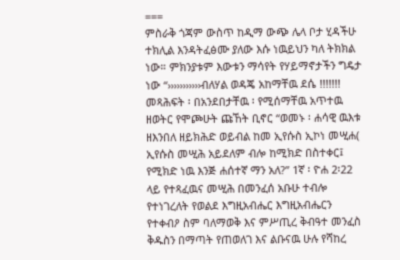===
ምስራቅ ጎጃም ውስጥ ከዲማ ውጭ ሌላ ቦታ ሂዳችሁ ተክሊል እንዳትፈፅሙ ያለው እሱ ነዉይህን ካለ ትክክል ነው። ምክንያቱም እውቱን ማሳየት የሃይማኖታችን ግዴታ ነው “›››››››››››ብለሃል ወዳጄ አከማቸዉ ደሴ !!!!!!! መጻሕፍት ፡ በአንደበታቸዉ ፡ የሚሰማቸዉ አጥተዉ ዘወትር የሞጮሁት ጩኸት ቢኖር “ወመኑ ፡ ሐሳዊ ዉእቱ ዘእንበለ ዘይክሕድ ወይብል ከመ ኢየሱስ ኢኮነ መሢሐ( ኢየሱስ መሢሕ አይደለም ብሎ ከሚክድ በስተቀር፤ የሚክድ ነዉ እንጅ ሐሰተኛ ማን አለ?” 1ኛ ፡ ዮሐ 2፡22 ላይ የተጻፈዉና መሢሕ በመንፈሰ አቡሁ ተብሎ የተነገረለት የወልደ እግዚአብሔር እግዚአብሔርን የተቀብዖ ስም ባለማወቅ እና ምሥጢረ ቅብዓተ መንፈስ ቅዱስን በማጣት የጠወለገ እና ልቡናዉ ሁሉ የሻከረ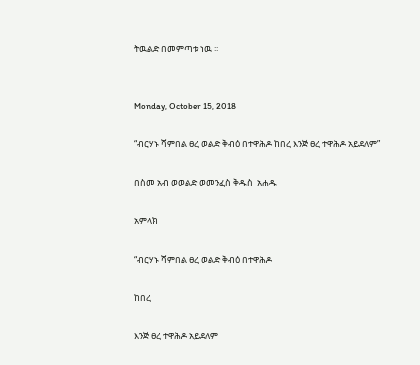ትዉልድ በመምጣቱ ነዉ ፡፡


Monday, October 15, 2018

“ብርሃኑ ሻምበል ፀረ ወልድ ቅብዕ በተዋሕዶ ከበረ እንጅ ፀረ ተዋሕዶ አይደለም”

በስመ አብ ወወልድ ወመንፈስ ቅዱስ  አሐዱ

አምላክ

“ብርሃኑ ሻምበል ፀረ ወልድ ቅብዕ በተዋሕዶ

ከበረ

እንጅ ፀረ ተዋሕዶ አይደለም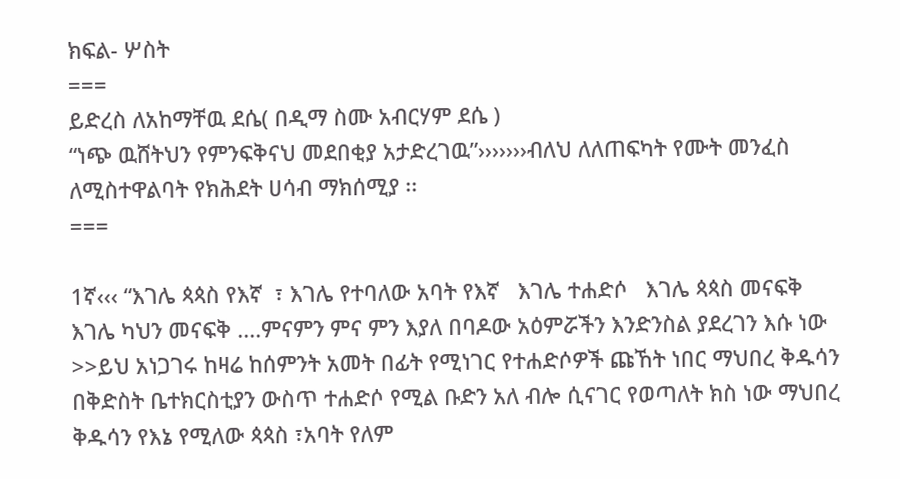ክፍል- ሦስት
===
ይድረስ ለአከማቸዉ ደሴ( በዲማ ስሙ አብርሃም ደሴ )
“ነጭ ዉሸትህን የምንፍቅናህ መደበቂያ አታድረገዉ”›››››››ብለህ ለለጠፍካት የሙት መንፈስ ለሚስተዋልባት የክሕደት ሀሳብ ማክሰሚያ ፡፡
===

1ኛ‹‹‹ “እገሌ ጳጳስ የእኛ  ፣ እገሌ የተባለው አባት የእኛ   እገሌ ተሐድሶ   እገሌ ጳጳስ መናፍቅ እገሌ ካህን መናፍቅ ....ምናምን ምና ምን እያለ በባዶው አዕምሯችን እንድንስል ያደረገን እሱ ነው >>ይህ አነጋገሩ ከዛሬ ከሰምንት አመት በፊት የሚነገር የተሐድሶዎች ጩኸት ነበር ማህበረ ቅዱሳን በቅድስት ቤተክርስቲያን ውስጥ ተሐድሶ የሚል ቡድን አለ ብሎ ሲናገር የወጣለት ክስ ነው ማህበረ ቅዱሳን የእኔ የሚለው ጳጳስ ፣አባት የለም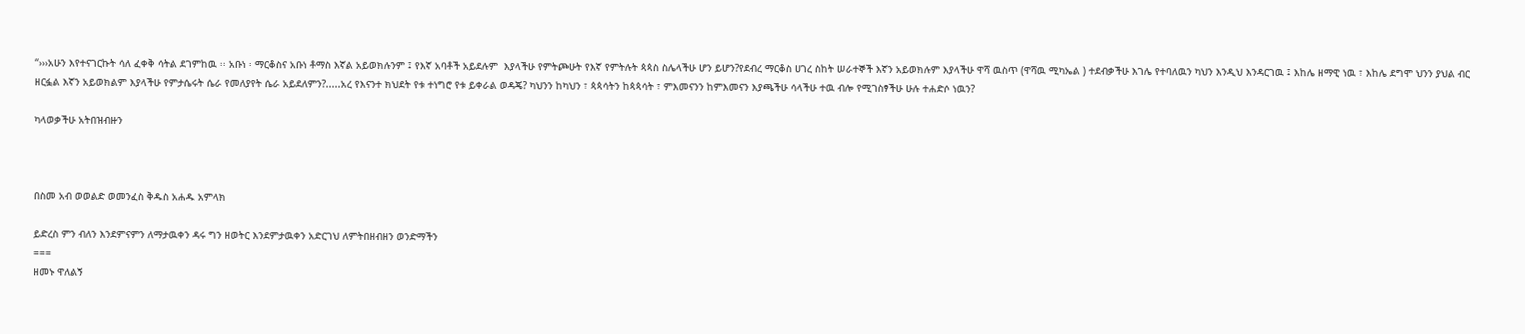“›››አሁን እየተናገርኩት ሳለ ፈቀቅ ሳትል ደገምከዉ ፡፡ አቡነ ፡ ማርቆስና አቡነ ቶማስ እኛል አይወክሉንም ፤ የእኛ አባቶች አይደሉም  እያላችሁ የምትጮሁት የእኛ የምትሉት ጳጳስ ስሌላችሁ ሆን ይሆን?የደብረ ማርቆስ ሀገረ ስከት ሠራተኞች እኛን አይወክሉም እያላችሁ ዋሻ ዉስጥ (ዋሻዉ ሚካኤል ) ተደብቃችሁ እገሌ የተባለዉን ካህን እንዲህ እንዳርገዉ ፤ እከሌ ዘማዊ ነዉ ፣ እከሌ ደግሞ ህንን ያህል ብር ዘርፏል እኛን አይወክልም እያላችሁ የምታሴሩት ሴራ የመለያየት ሴራ አይደለምን?.....አረ የእናንተ ክህደት የቱ ተነግሮ የቱ ይቀራል ወዳጄ? ካህንን ከካህን ፣ ጳጳሳትን ከጳጳሳት ፣ ምእመናንን ከምእመናን እያጫችሁ ሳላችሁ ተዉ ብሎ የሚገስፃችሁ ሁሉ ተሐድሶ ነዉን?

ካላወቃችሁ አትበዝብዙን



በስመ አብ ወወልድ ወመንፈስ ቅዱስ አሐዱ አምላክ

ይድረስ ምን ብለን እንደምናምን ለማታዉቀን ዳሩ ግን ዘወትር እንደምታዉቀን አድርገህ ለምትበዘብዘን ወንድማችን
===
ዘመኑ ዋለልኝ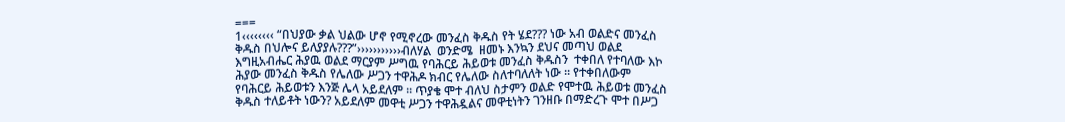===
1‹‹‹‹‹‹‹‹ “በህያው ቃል ህልው ሆኖ የሚኖረው መንፈስ ቅዱስ የት ሄደ??? ነው አብ ወልድና መንፈስ ቅዱስ በህሎና ይለያያሉ???”›››››››››››ብለሃል  ወንድሜ  ዘመኑ እንኳን ደህና መጣህ ወልደ  እግዚአብሔር ሕያዉ ወልደ ማርያም ሥግዉ የባሕርይ ሕይወቱ መንፈስ ቅዱስን  ተቀበለ የተባለው እኮ ሕያው መንፈስ ቅዱስ የሌለው ሥጋን ተዋሕዶ ክብር የሌለው ስለተባለለት ነው ፡፡ የተቀበለውም የባሕርይ ሕይወቱን እንጅ ሌላ አይደለም ፡፡ ጥያቄ ሞተ ብለህ ስታምን ወልድ የሞተዉ ሕይወቱ መንፈስ ቅዱስ ተለይቶት ነውን? አይደለም መዋቲ ሥጋን ተዋሕዷልና መዋቲነትን ገንዘቡ በማድረጉ ሞተ በሥጋ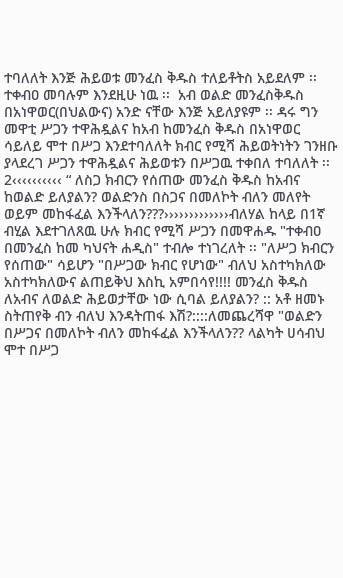ተባለለት እንጅ ሕይወቱ መንፈስ ቅዱስ ተለይቶትስ አይደለም ፡፡ ተቀብዐ መባሉም እንደዚሁ ነዉ ፡፡  አብ ወልድ መንፈስቅዱስ በአነዋወር(በህልውና) አንድ ናቸው እንጅ አይለያዩም ፡፡ ዳሩ ግን መዋቲ ሥጋን ተዋሕዷልና ከአብ ከመንፈስ ቅዱስ በአነዋወር ሳይለይ ሞተ በሥጋ እንደተባለለት ክብር የሚሻ ሕይወትነትን ገንዘቡ ያላደረገ ሥጋን ተዋሕዷልና ሕይወቱን በሥጋዉ ተቀበለ ተባለለት ፡፡
2‹‹‹‹‹‹‹‹‹‹ “ ለስጋ ክብርን የሰጠው መንፈስ ቅዱስ ከአብና ከወልድ ይለያልን? ወልድንስ በስጋና በመለኮት ብለን መለየት ወይም መከፋፈል እንችላለን???›››››››››››››ብለሃል ከላይ በ1ኛ ብሂል እደተገለጸዉ ሁሉ ክብር የሚሻ ሥጋን በመዋሐዱ "ተቀብዐ በመንፈስ ከመ ካህናት ሐዲስ" ተብሎ ተነገረለት ፡፡ "ለሥጋ ክብርን የሰጠው" ሳይሆን "በሥጋው ክብር የሆነው" ብለህ አስተካክለው አስተካክለውና ልጠይቅህ እስኪ አምበሳየ!!!! መንፈስ ቅዱስ ለአብና ለወልድ ሕይወታቸው ነው ሲባል ይለያልን? :: አቶ ዘመኑ ስትጠየቅ ብን ብለህ እንዳትጠፋ እሽ?::::ለመጨረሻዋ "ወልድን በሥጋና በመለኮት ብለን መከፋፈል እንችላለን?? ላልካት ሀሳብህ ሞተ በሥጋ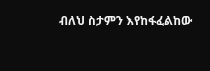ብለህ ስታምን እየከፋፈልከው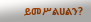ይመሥልሀልን?